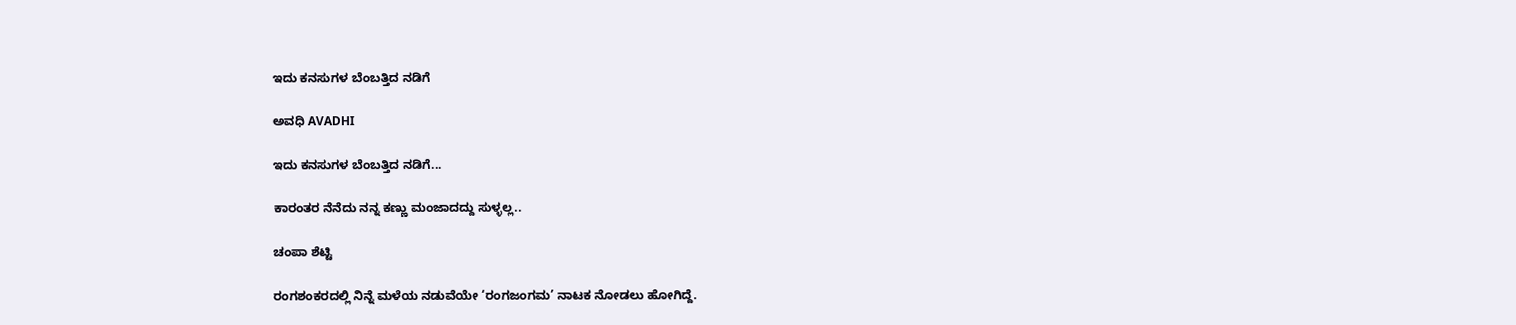ಇದು ಕನಸುಗಳ ಬೆಂಬತ್ತಿದ ನಡಿಗೆ‍

ಅವಧಿ AVADHI

ಇದು ಕನಸುಗಳ ಬೆಂಬತ್ತಿದ ನಡಿಗೆ...

ಕಾರಂತರ ನೆನೆದು ನನ್ನ ಕಣ್ಣು ಮಂಜಾದದ್ದು ಸುಳ್ಳಲ್ಲ..

ಚಂಪಾ ಶೆಟ್ಟಿ

ರಂಗಶಂಕರದಲ್ಲಿ ನಿನ್ನೆ ಮಳೆಯ ನಡುವೆಯೇ ‘ರಂಗಜಂಗಮ’ ನಾಟಕ ನೋಡಲು ಹೋಗಿದ್ದೆ.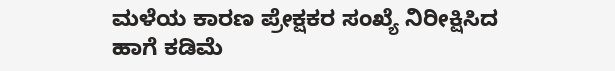ಮಳೆಯ ಕಾರಣ ಪ್ರೇಕ್ಷಕರ ಸಂಖ್ಯೆ ನಿರೀಕ್ಷಿಸಿದ ಹಾಗೆ ಕಡಿಮೆ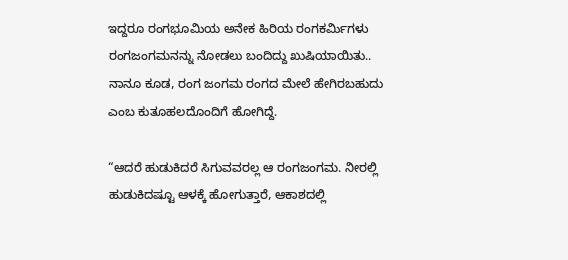ಇದ್ದರೂ ರಂಗಭೂಮಿಯ ಅನೇಕ ಹಿರಿಯ ರಂಗಕರ್ಮಿಗಳು ರಂಗಜಂಗಮನನ್ನು ನೋಡಲು ಬಂದಿದ್ದು ಖುಷಿಯಾಯಿತು.. ನಾನೂ ಕೂಡ, ರಂಗ ಜಂಗಮ ರಂಗದ ಮೇಲೆ ಹೇಗಿರಬಹುದು ಎಂಬ ಕುತೂಹಲದೊಂದಿಗೆ ಹೋಗಿದ್ದೆ.

“ಆದರೆ ಹುಡುಕಿದರೆ ಸಿಗುವವರಲ್ಲ ಆ ರಂಗಜಂಗಮ. ನೀರಲ್ಲಿ ಹುಡುಕಿದಷ್ಟೂ ಆಳಕ್ಕೆ ಹೋಗುತ್ತಾರೆ, ಆಕಾಶದಲ್ಲಿ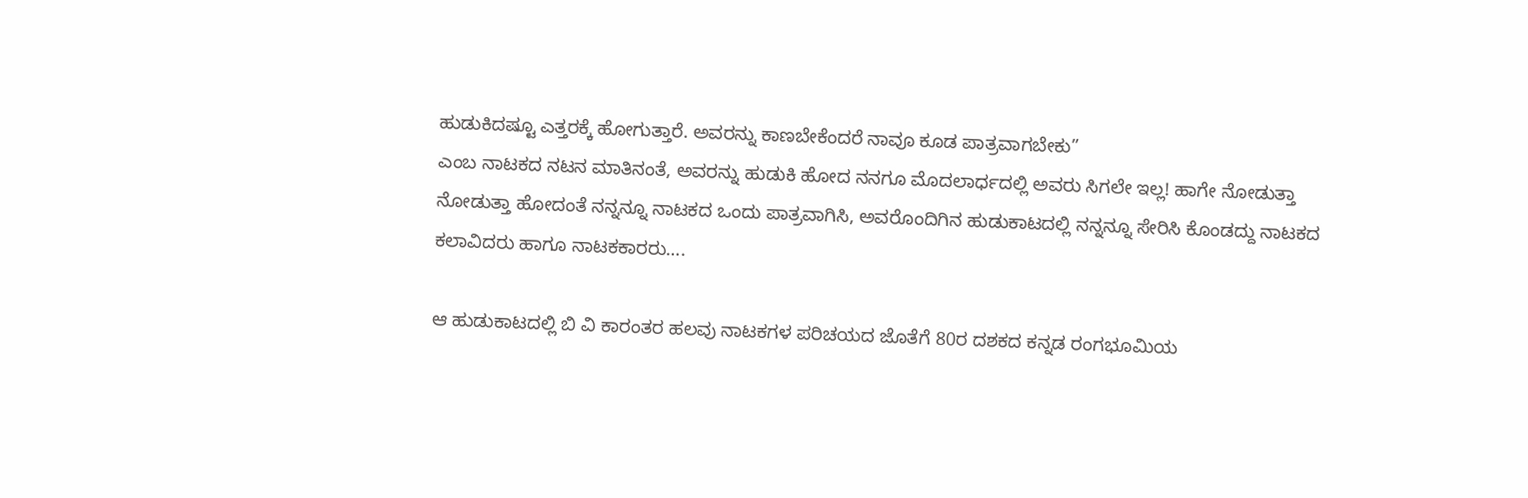ಹುಡುಕಿದಷ್ಟೂ ಎತ್ತರಕ್ಕೆ ಹೋಗುತ್ತಾರೆ. ಅವರನ್ನು ಕಾಣಬೇಕೆಂದರೆ ನಾವೂ ಕೂಡ ಪಾತ್ರವಾಗಬೇಕು”
ಎಂಬ ನಾಟಕದ ನಟನ ಮಾತಿನಂತೆ, ಅವರನ್ನು ಹುಡುಕಿ ಹೋದ ನನಗೂ ಮೊದಲಾರ್ಧದಲ್ಲಿ ಅವರು ಸಿಗಲೇ ಇಲ್ಲ! ಹಾಗೇ ನೋಡುತ್ತಾ ನೋಡುತ್ತಾ ಹೋದಂತೆ ನನ್ನನ್ನೂ ನಾಟಕದ ಒಂದು ಪಾತ್ರವಾಗಿಸಿ, ಅವರೊಂದಿಗಿನ ಹುಡುಕಾಟದಲ್ಲಿ ನನ್ನನ್ನೂ ಸೇರಿಸಿ ಕೊಂಡದ್ದು ನಾಟಕದ ಕಲಾವಿದರು ಹಾಗೂ ನಾಟಕಕಾರರು….

ಆ ಹುಡುಕಾಟದಲ್ಲಿ ಬಿ ವಿ ಕಾರಂತರ ಹಲವು ನಾಟಕಗಳ ಪರಿಚಯದ ಜೊತೆಗೆ 80ರ ದಶಕದ ಕನ್ನಡ ರಂಗಭೂಮಿಯ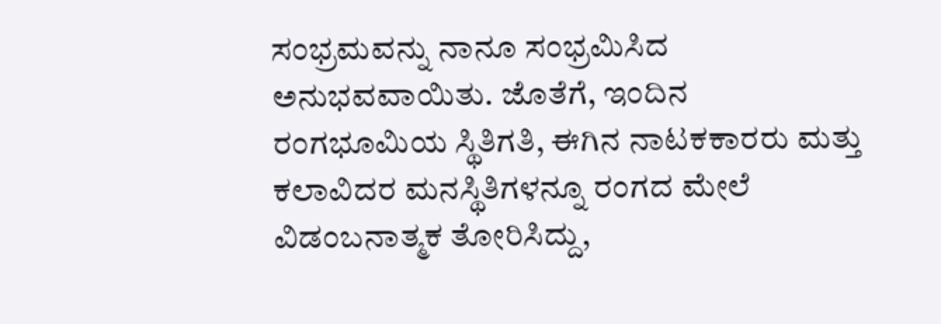ಸಂಭ್ರಮವನ್ನು ನಾನೂ ಸಂಭ್ರಮಿಸಿದ ಅನುಭವವಾಯಿತು. ಜೊತೆಗೆ, ಇಂದಿನ ರಂಗಭೂಮಿಯ ಸ್ಥಿತಿಗತಿ, ಈಗಿನ ನಾಟಕಕಾರರು ಮತ್ತು ಕಲಾವಿದರ ಮನಸ್ಥಿತಿಗಳನ್ನೂ ರಂಗದ ಮೇಲೆ ವಿಡಂಬನಾತ್ಮಕ ತೋರಿಸಿದ್ದು,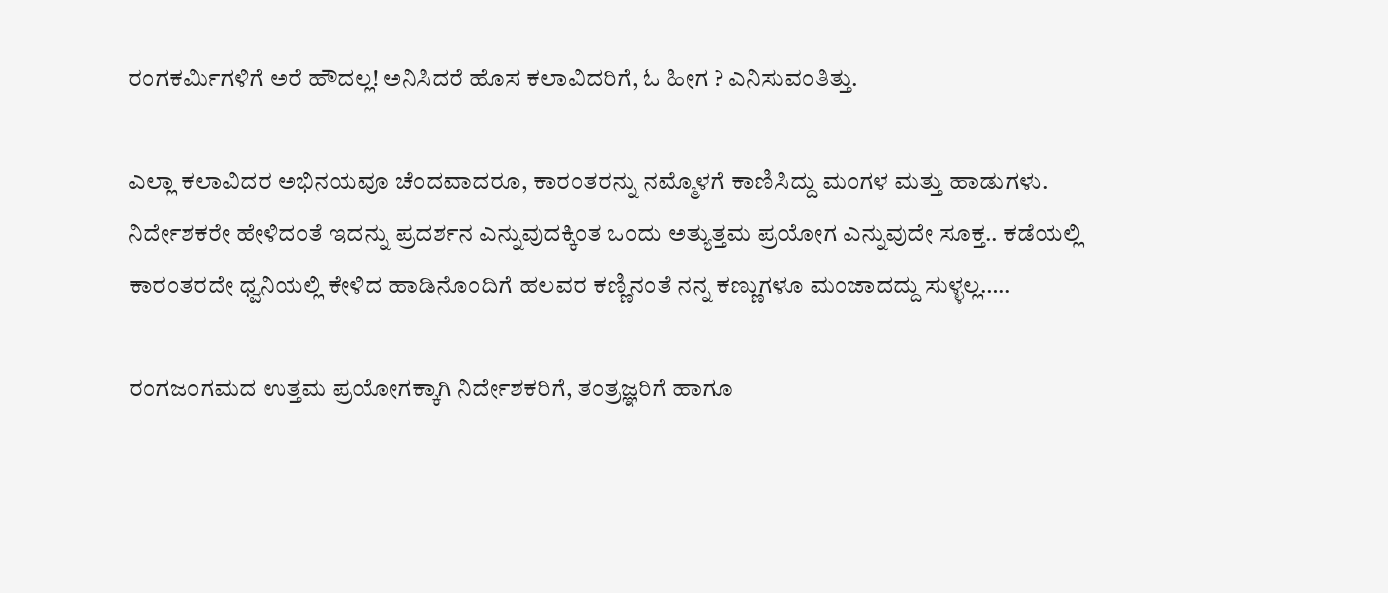ರಂಗಕರ್ಮಿಗಳಿಗೆ ಅರೆ ಹೌದಲ್ಲ! ಅನಿಸಿದರೆ ಹೊಸ ಕಲಾವಿದರಿಗೆ, ಓ ಹೀಗ ? ಎನಿಸುವಂತಿತ್ತು.

ಎಲ್ಲಾ ಕಲಾವಿದರ ಅಭಿನಯವೂ ಚೆಂದವಾದರೂ, ಕಾರಂತರನ್ನು ನಮ್ಮೊಳಗೆ ಕಾಣಿಸಿದ್ದು ಮಂಗಳ ಮತ್ತು ಹಾಡುಗಳು. ನಿರ್ದೇಶಕರೇ ಹೇಳಿದಂತೆ ಇದನ್ನು ಪ್ರದರ್ಶನ ಎನ್ನುವುದಕ್ಕಿಂತ ಒಂದು ಅತ್ಯುತ್ತಮ ಪ್ರಯೋಗ ಎನ್ನುವುದೇ ಸೂಕ್ತ.. ಕಡೆಯಲ್ಲಿ ಕಾರಂತರದೇ ಧ್ವನಿಯಲ್ಲಿ ಕೇಳಿದ ಹಾಡಿನೊಂದಿಗೆ ಹಲವರ ಕಣ್ಣಿನಂತೆ ನನ್ನ ಕಣ್ಣುಗಳೂ ಮಂಜಾದದ್ದು ಸುಳ್ಳಲ್ಲ…..

ರಂಗಜಂಗಮದ ಉತ್ತಮ ಪ್ರಯೋಗಕ್ಕಾಗಿ ನಿರ್ದೇಶಕರಿಗೆ, ತಂತ್ರಜ್ಞರಿಗೆ ಹಾಗೂ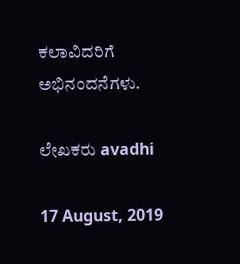ಕಲಾವಿದರಿಗೆ ಅಭಿನಂದನೆಗಳು.

ಲೇಖಕರು avadhi

17 August, 2019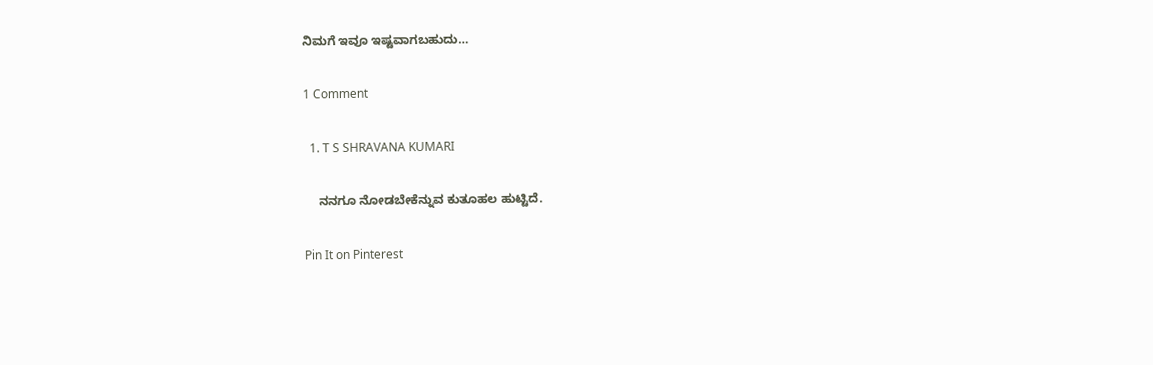ನಿಮಗೆ ಇವೂ ಇಷ್ಟವಾಗಬಹುದು…

1 Comment

  1. T S SHRAVANA KUMARI

    ನನಗೂ ನೋಡಬೇಕೆನ್ನುವ ಕುತೂಹಲ ಹುಟ್ಟಿದೆ.

Pin It on Pinterest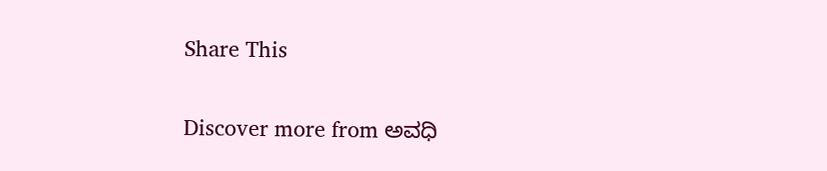Share This

Discover more from ಅವಧಿ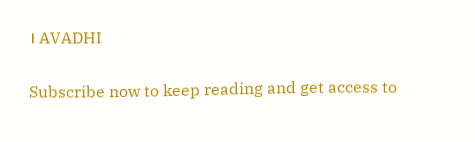। AVADHI

Subscribe now to keep reading and get access to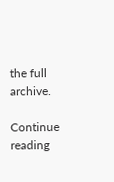the full archive.

Continue reading